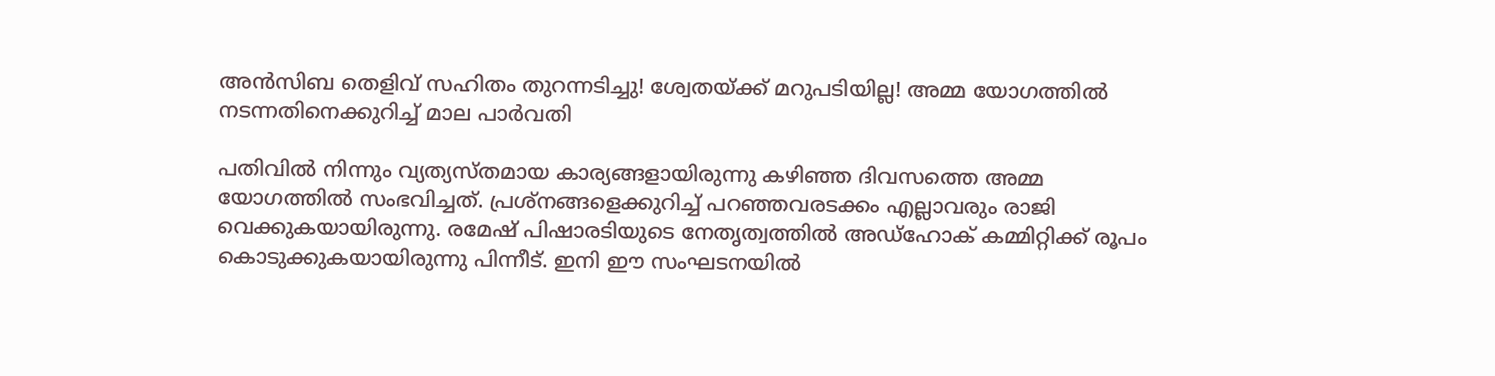അന്‍സിബ തെളിവ് സഹിതം തുറന്നടിച്ചു! ശ്വേതയ്ക്ക് മറുപടിയില്ല! അമ്മ യോഗത്തില്‍ നടന്നതിനെക്കുറിച്ച് മാല പാര്‍വതി

പതിവില്‍ നിന്നും വ്യത്യസ്തമായ കാര്യങ്ങളായിരുന്നു കഴിഞ്ഞ ദിവസത്തെ അമ്മ യോഗത്തില്‍ സംഭവിച്ചത്. പ്രശ്‌നങ്ങളെക്കുറിച്ച് പറഞ്ഞവരടക്കം എല്ലാവരും രാജി വെക്കുകയായിരുന്നു. രമേഷ് പിഷാരടിയുടെ നേതൃത്വത്തില്‍ അഡ്‌ഹോക് കമ്മിറ്റിക്ക് രൂപം കൊടുക്കുകയായിരുന്നു പിന്നീട്. ഇനി ഈ സംഘടനയില്‍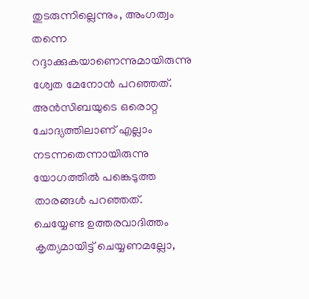തുടരുന്നില്ലെന്നും, അംഗത്വം തന്നെ റദ്ദാക്കുകയാണെന്നുമായിരുന്നു ശ്വേത മേനോന്‍ പറഞ്ഞത്. അന്‍സിബയുടെ ഒരൊറ്റ ചോദ്യത്തിലാണ് എല്ലാം നടന്നതെന്നായിരുന്നു യോഗത്തില്‍ പങ്കെടുത്ത താരങ്ങള്‍ പറഞ്ഞത്. ചെയ്യേണ്ട ഉത്തരവാദിത്തം കൃത്യമായിട്ട് ചെയ്യണമല്ലോ,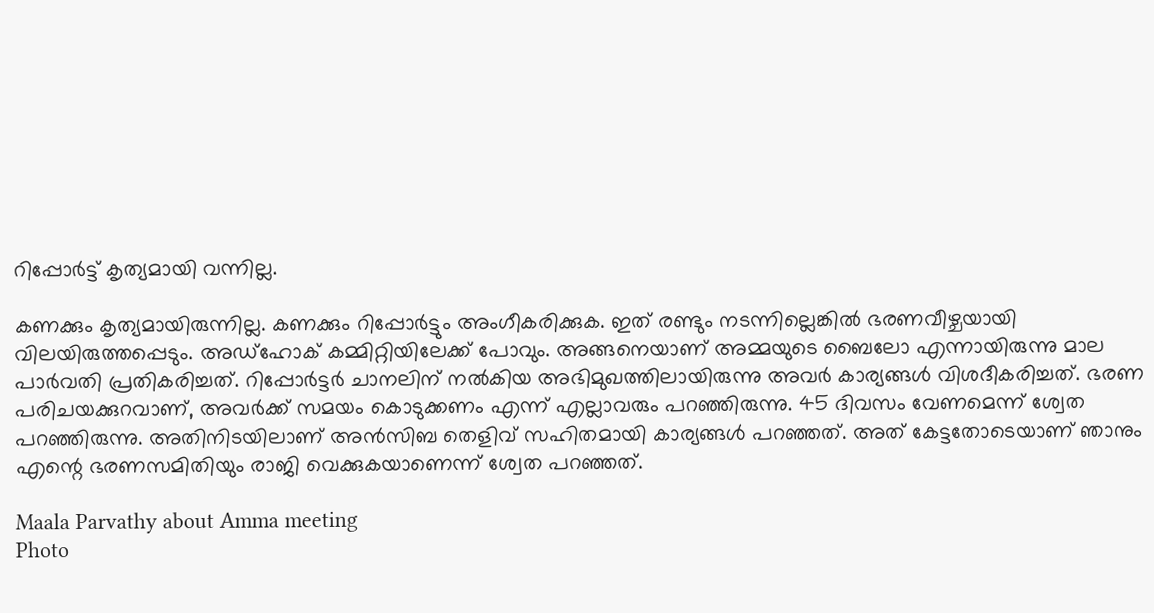റിപ്പോര്‍ട്ട് കൃത്യമായി വന്നില്ല.

കണക്കും കൃത്യമായിരുന്നില്ല. കണക്കും റിപ്പോര്‍ട്ടും അംഗീകരിക്കുക. ഇത് രണ്ടും നടന്നില്ലെങ്കില്‍ ഭരണവീഴ്ചയായി വിലയിരുത്തപ്പെടും. അഡ്‌ഹോക് കമ്മിറ്റിയിലേക്ക് പോവും. അങ്ങനെയാണ് അമ്മയുടെ ബൈലോ എന്നായിരുന്നു മാല പാര്‍വതി പ്രതികരിച്ചത്. റിപ്പോര്‍ട്ടര്‍ ചാനലിന് നല്‍കിയ അഭിമുഖത്തിലായിരുന്നു അവര്‍ കാര്യങ്ങള്‍ വിശദീകരിച്ചത്. ഭരണ പരിചയക്കുറവാണ്, അവര്‍ക്ക് സമയം കൊടുക്കണം എന്ന് എല്ലാവരും പറഞ്ഞിരുന്നു. 45 ദിവസം വേണമെന്ന് ശ്വേത പറഞ്ഞിരുന്നു. അതിനിടയിലാണ് അന്‍സിബ തെളിവ് സഹിതമായി കാര്യങ്ങള്‍ പറഞ്ഞത്. അത് കേട്ടതോടെയാണ് ഞാനും എന്റെ ഭരണസമിതിയും രാജി വെക്കുകയാണെന്ന് ശ്വേത പറഞ്ഞത്.

Maala Parvathy about Amma meeting
Photo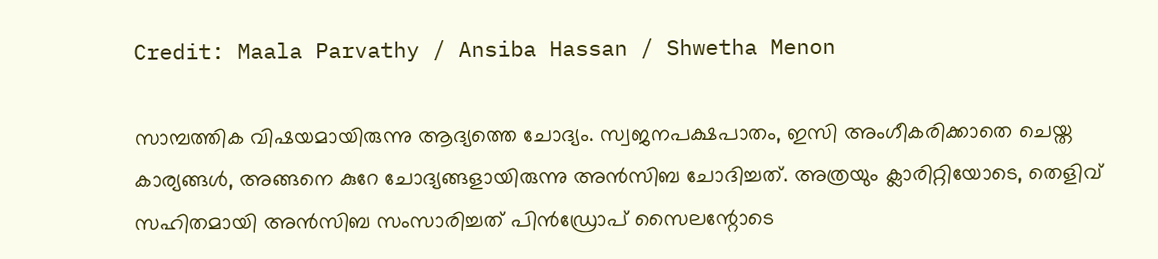Credit: Maala Parvathy / Ansiba Hassan / Shwetha Menon

സാമ്പത്തിക വിഷയമായിരുന്നു ആദ്യത്തെ ചോദ്യം. സ്വജനപക്ഷപാതം, ഇസി അംഗീകരിക്കാതെ ചെയ്ത കാര്യങ്ങള്‍, അങ്ങനെ കുറേ ചോദ്യങ്ങളായിരുന്നു അന്‍സിബ ചോദിച്ചത്. അത്രയും ക്ലാരിറ്റിയോടെ, തെളിവ് സഹിതമായി അന്‍സിബ സംസാരിച്ചത് പിന്‍ഡ്രോപ് സൈലന്റോടെ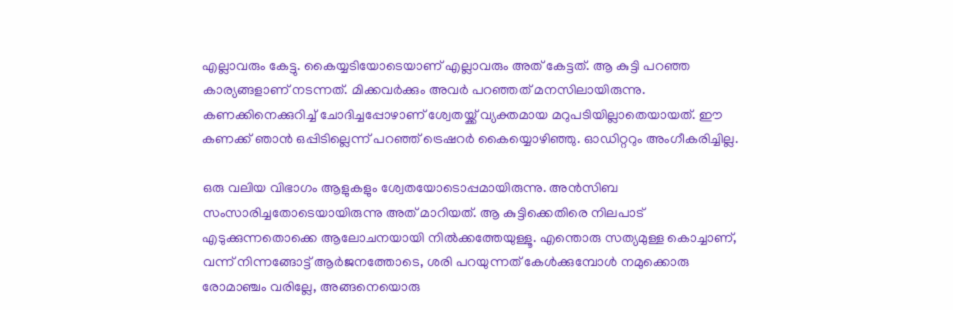എല്ലാവരും കേട്ടു. കൈയ്യടിയോടെയാണ് എല്ലാവരും അത് കേട്ടത്. ആ കുട്ടി പറഞ്ഞ കാര്യങ്ങളാണ് നടന്നത്. മിക്കവര്‍ക്കും അവര്‍ പറഞ്ഞത് മനസിലായിരുന്നു. കണക്കിനെക്കുറിച്ച് ചോദിച്ചപ്പോഴാണ് ശ്വേതയ്ക്ക് വ്യക്തമായ മറുപടിയില്ലാതെയായത്. ഈ കണക്ക് ഞാന്‍ ഒപ്പിടില്ലെന്ന് പറഞ്ഞ് ട്രെഷറര്‍ കൈയ്യൊഴിഞ്ഞു. ഓഡിറ്ററും അംഗീകരിച്ചില്ല.

ഒരു വലിയ വിഭാഗം ആളുകളും ശ്വേതയോടൊപ്പമായിരുന്നു. അന്‍സിബ സംസാരിച്ചതോടെയായിരുന്നു അത് മാറിയത്. ആ കുട്ടിക്കെതിരെ നിലപാട് എടുക്കുന്നതൊക്കെ ആലോചനയായി നില്‍ക്കത്തേയുള്ളൂ. എന്തൊരു സത്യമുള്ള കൊച്ചാണ്, വന്ന് നിന്നങ്ങോട്ട് ആര്‍ജനത്തോടെ, ശരി പറയുന്നത് കേള്‍ക്കുമ്പോള്‍ നമുക്കൊരു രോമാഞ്ചം വരില്ലേ, അങ്ങനെയൊരു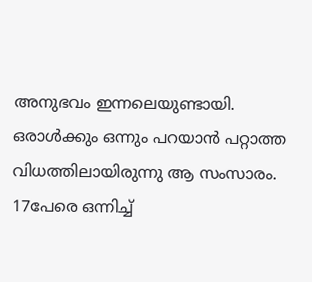അനുഭവം ഇന്നലെയുണ്ടായി. ഒരാള്‍ക്കും ഒന്നും പറയാന്‍ പറ്റാത്ത വിധത്തിലായിരുന്നു ആ സംസാരം. 17പേരെ ഒന്നിച്ച്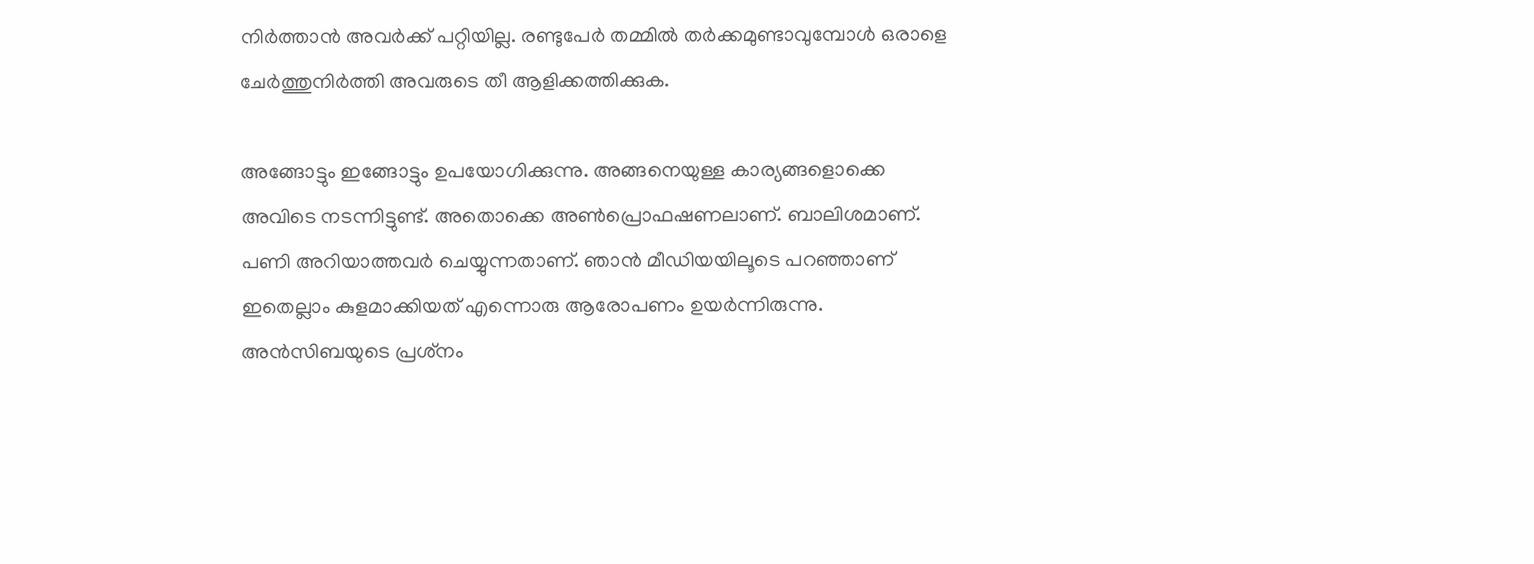നിര്‍ത്താന്‍ അവര്‍ക്ക് പറ്റിയില്ല. രണ്ടുപേര്‍ തമ്മില്‍ തര്‍ക്കമുണ്ടാവുമ്പോള്‍ ഒരാളെ ചേര്‍ത്തുനിര്‍ത്തി അവരുടെ തീ ആളിക്കത്തിക്കുക.

അങ്ങോട്ടും ഇങ്ങോട്ടും ഉപയോഗിക്കുന്നു. അങ്ങനെയുള്ള കാര്യങ്ങളൊക്കെ അവിടെ നടന്നിട്ടുണ്ട്. അതൊക്കെ അണ്‍പ്രൊഫഷണലാണ്. ബാലിശമാണ്. പണി അറിയാത്തവര്‍ ചെയ്യുന്നതാണ്. ഞാന്‍ മീഡിയയിലൂടെ പറഞ്ഞാണ് ഇതെല്ലാം കുളമാക്കിയത് എന്നൊരു ആരോപണം ഉയര്‍ന്നിരുന്നു. അന്‍സിബയുടെ പ്രശ്‌നം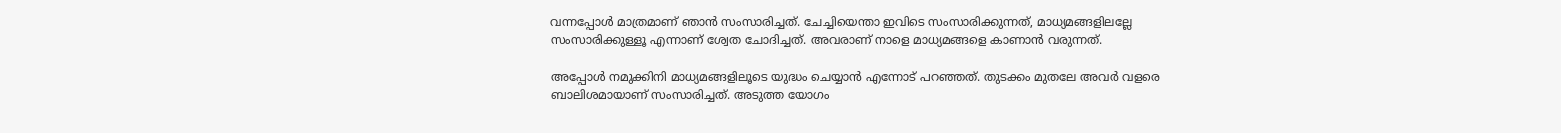വന്നപ്പോള്‍ മാത്രമാണ് ഞാന്‍ സംസാരിച്ചത്. ചേച്ചിയെന്താ ഇവിടെ സംസാരിക്കുന്നത്, മാധ്യമങ്ങളിലല്ലേ സംസാരിക്കുള്ളൂ എന്നാണ് ശ്വേത ചോദിച്ചത്. അവരാണ് നാളെ മാധ്യമങ്ങളെ കാണാന്‍ വരുന്നത്.

അപ്പോള്‍ നമുക്കിനി മാധ്യമങ്ങളിലൂടെ യുദ്ധം ചെയ്യാന്‍ എന്നോട് പറഞ്ഞത്. തുടക്കം മുതലേ അവര്‍ വളരെ ബാലിശമായാണ് സംസാരിച്ചത്. അടുത്ത യോഗം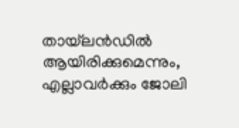തായ്‌ലന്‍ഡില്‍ ആയിരിക്കുമെന്നും, എല്ലാവര്‍ക്കും ജോലി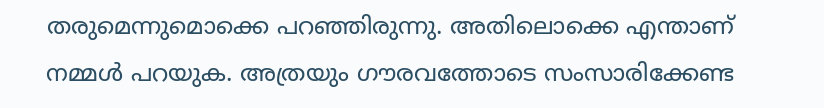തരുമെന്നുമൊക്കെ പറഞ്ഞിരുന്നു. അതിലൊക്കെ എന്താണ് നമ്മള്‍ പറയുക. അത്രയും ഗൗരവത്തോടെ സംസാരിക്കേണ്ട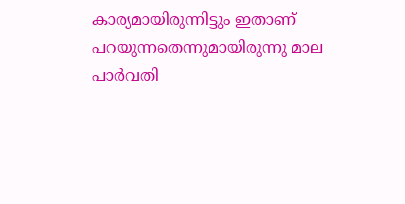കാര്യമായിരുന്നിട്ടും ഇതാണ് പറയുന്നതെന്നുമായിരുന്നു മാല പാര്‍വതി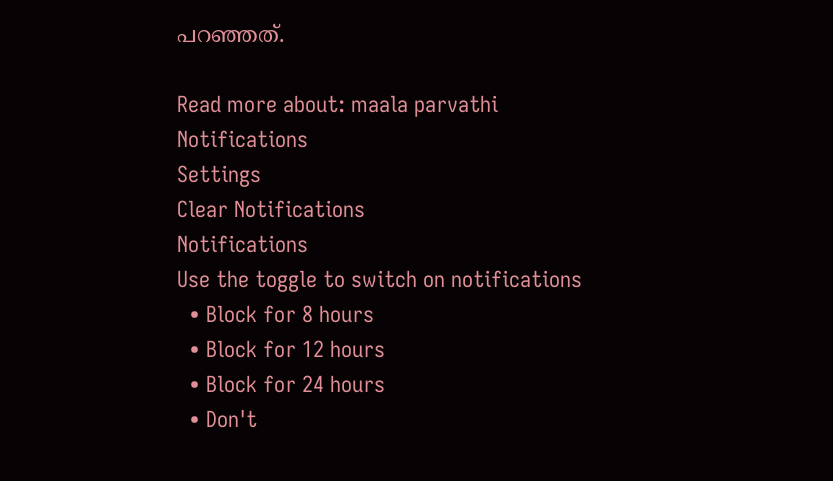പറഞ്ഞത്.

Read more about: maala parvathi
Notifications
Settings
Clear Notifications
Notifications
Use the toggle to switch on notifications
  • Block for 8 hours
  • Block for 12 hours
  • Block for 24 hours
  • Don't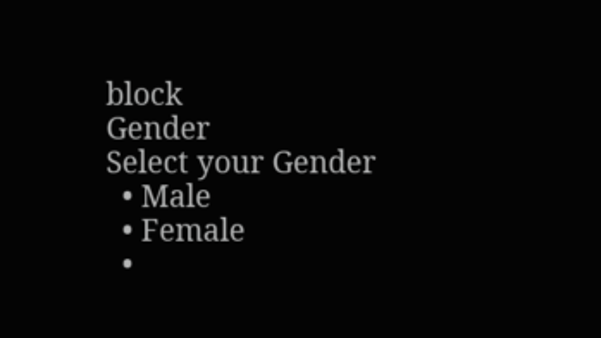block
Gender
Select your Gender
  • Male
  • Female
  •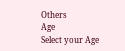Others
Age
Select your Age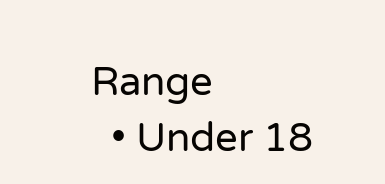Range
  • Under 18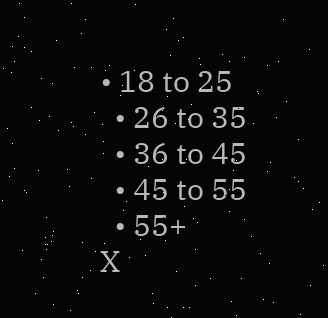• 18 to 25
  • 26 to 35
  • 36 to 45
  • 45 to 55
  • 55+
X